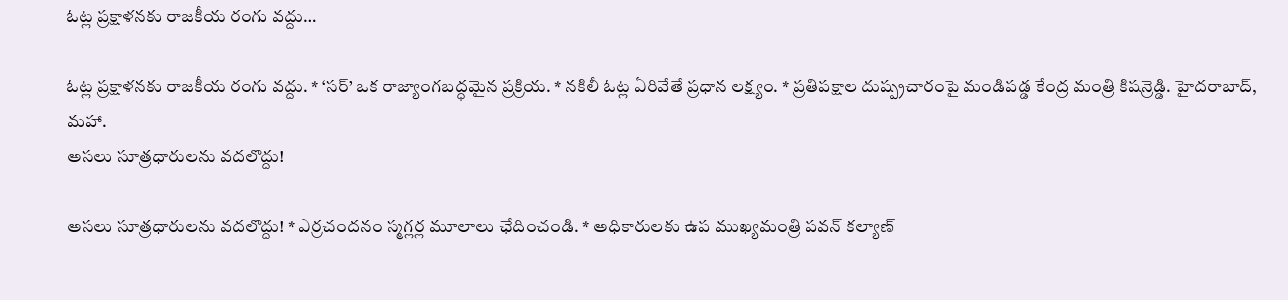ఓట్ల ప్రక్షాళనకు రాజకీయ రంగు వద్దు…

ఓట్ల ప్రక్షాళనకు రాజకీయ రంగు వద్దు. * ‘సర్’ ఒక రాజ్యాంగబద్ధమైన ప్రక్రియ. * నకిలీ ఓట్ల ఏరివేతే ప్రధాన లక్ష్యం. * ప్రతిపక్షాల దుష్ప్రచారంపై మండిపడ్డ కేంద్ర మంత్రి కిషన్రెడ్డి. హైదరాబాద్, మహా.
అసలు సూత్రధారులను వదలొద్దు!

అసలు సూత్రధారులను వదలొద్దు! * ఎర్రచందనం స్మగ్లర్ల మూలాలు ఛేదించండి. * అధికారులకు ఉప ముఖ్యమంత్రి పవన్ కల్యాణ్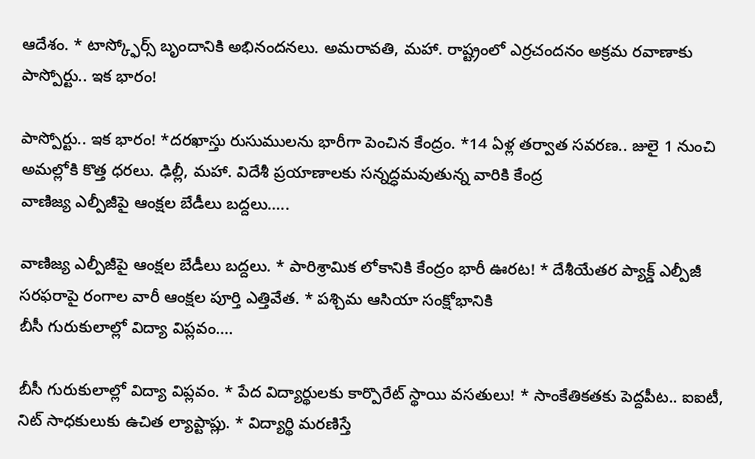ఆదేశం. * టాస్క్ఫోర్స్ బృందానికి అభినందనలు. అమరావతి, మహా. రాష్ట్రంలో ఎర్రచందనం అక్రమ రవాణాకు
పాస్పోర్టు.. ఇక భారం!

పాస్పోర్టు.. ఇక భారం! *దరఖాస్తు రుసుములను భారీగా పెంచిన కేంద్రం. *14 ఏళ్ల తర్వాత సవరణ.. జులై 1 నుంచి అమల్లోకి కొత్త ధరలు. ఢిల్లీ, మహా. విదేశీ ప్రయాణాలకు సన్నద్ధమవుతున్న వారికి కేంద్ర
వాణిజ్య ఎల్పీజీపై ఆంక్షల బేడీలు బద్దలు…..

వాణిజ్య ఎల్పీజీపై ఆంక్షల బేడీలు బద్దలు. * పారిశ్రామిక లోకానికి కేంద్రం భారీ ఊరట! * దేశీయేతర ప్యాక్డ్ ఎల్పీజీ సరఫరాపై రంగాల వారీ ఆంక్షల పూర్తి ఎత్తివేత. * పశ్చిమ ఆసియా సంక్షోభానికి
బీసీ గురుకులాల్లో విద్యా విప్లవం….

బీసీ గురుకులాల్లో విద్యా విప్లవం. * పేద విద్యార్థులకు కార్పొరేట్ స్థాయి వసతులు! * సాంకేతికతకు పెద్దపీట.. ఐఐటీ, నిట్ సాధకులుకు ఉచిత ల్యాప్టాప్లు. * విద్యార్థి మరణిస్తే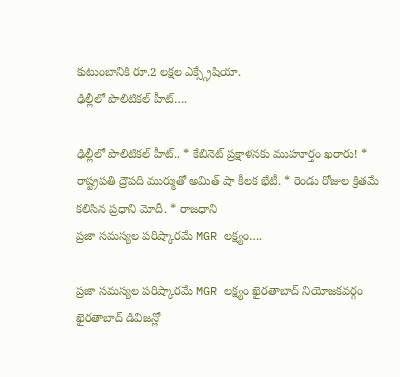కుటుంబానికి రూ.2 లక్షల ఎక్స్గ్రేషియా.
ఢిల్లీలో పొలిటికల్ హీట్….

ఢిల్లీలో పొలిటికల్ హీట్.. * కేబినెట్ ప్రక్షాళనకు ముహూర్తం ఖరారు! * రాష్ట్రపతి ద్రౌపది ముర్ముతో అమిత్ షా కీలక భేటీ. * రెండు రోజుల క్రితమే కలిసిన ప్రధాని మోదీ. * రాజధాని
ప్రజా సమస్యల పరిష్కారమే MGR లక్ష్యం….

ప్రజా సమస్యల పరిష్కారమే MGR లక్ష్యం ఖైరతాబాద్ నియోజకవర్గం ఖైరతాబాద్ డివిజన్లో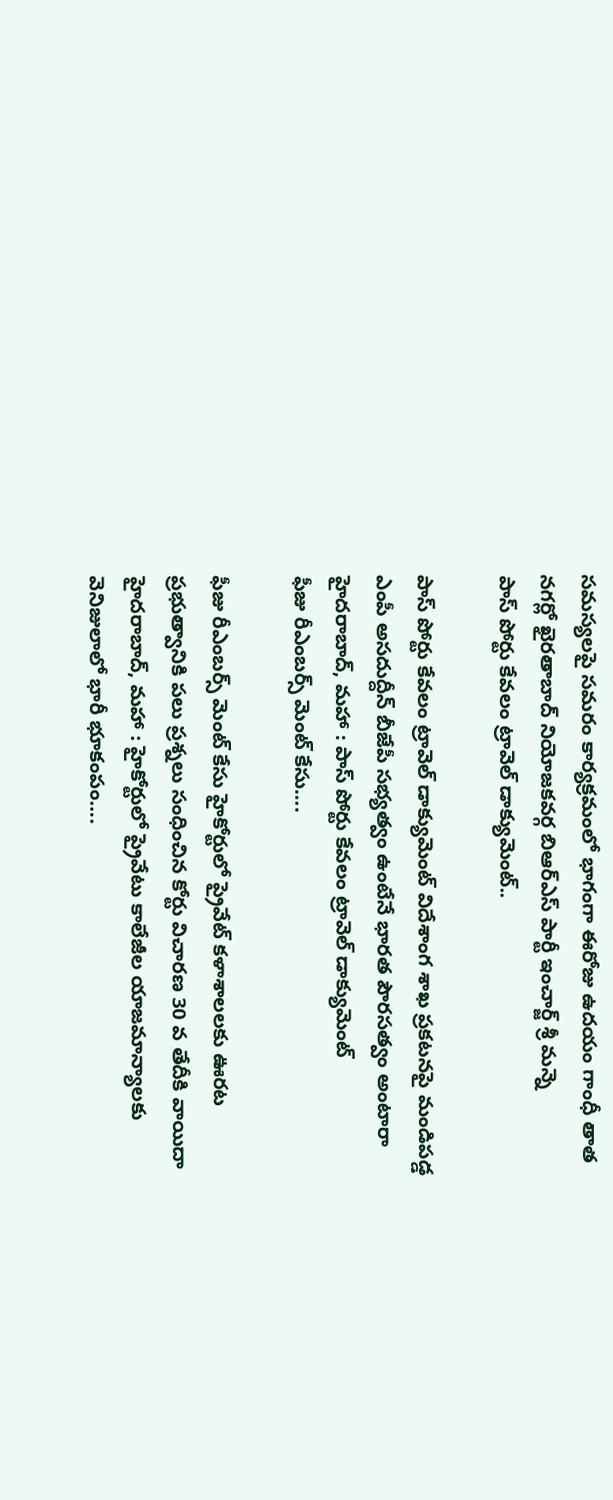సమస్యలపై సమరం కార్యక్రమంలో భాగంగా ఈరోజు ఉదయం గాంధీ తాత నగర్లో ఖైరతాబాద్ నియోజకవర్గ బిఆర్ఎస్ పార్టీ ఇంచార్జ్ శ్రీ మన్నె
పాస్ పోర్టు కేవలం ట్రావెల్ డాక్యుమెంట్..

పాస్ పోర్టు కేవలం ట్రావెల్ డాక్యుమెంట్ విదేశాంగ శాఖ ప్రకటనపై మండిపడ్డ ఎంపీ అసదుద్దీన్ బీజేపీ సభ్యత్వం ఉంటేనే భారత పౌరసత్వం అంటారా హైదరాబాద్, మహా : పాస్ పోర్టు కేవలం ట్రావెల్ డాక్యుమెంట్
ఫీజు రీఎంబర్స్ మెంట్ కేసు….

ఫీజు రీఎంబర్స్ మెంట్ కేసు హైకోర్టులో ప్రైవేట్ కళాశాలలకు ఊరట ప్రభుత్వానికి పలు ప్రశ్నలు సంధించిన కోర్టు విచారణ 30 వ తేదీకి వాయిదా హైదరాబాద్, మహా : హైకోర్టులో ప్రైవేటు కాలేజీల యాజమాన్యాలకు
వెనిజులాలో భారీ భూకంపం….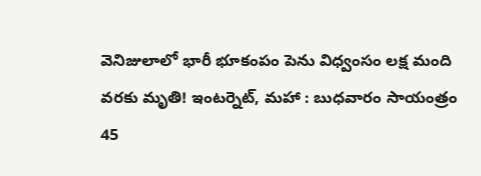వెనిజులాలో భారీ భూకంపం పెను విధ్వంసం లక్ష మంది వరకు మృతి! ఇంటర్నెట్, మహా : బుధవారం సాయంత్రం 45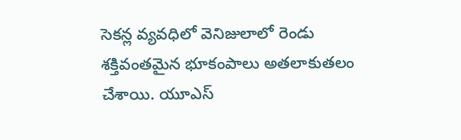సెకన్ల వ్యవధిలో వెనిజులాలో రెండు శక్తివంతమైన భూకంపాలు అతలాకుతలం చేశాయి. యూఎస్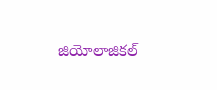జియోలాజికల్